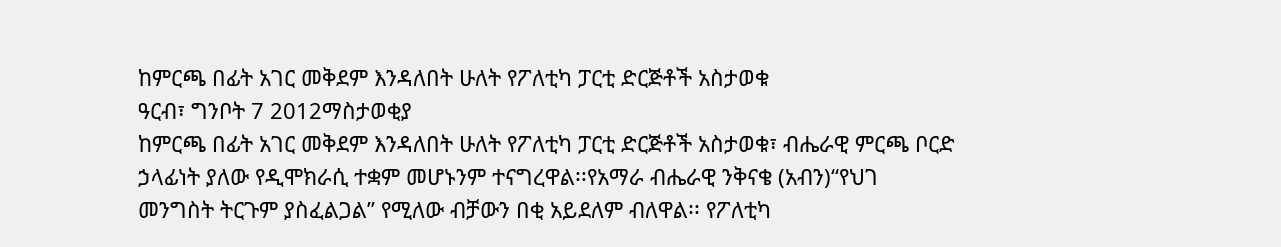ከምርጫ በፊት አገር መቅደም እንዳለበት ሁለት የፖለቲካ ፓርቲ ድርጅቶች አስታወቁ
ዓርብ፣ ግንቦት 7 2012ማስታወቂያ
ከምርጫ በፊት አገር መቅደም እንዳለበት ሁለት የፖለቲካ ፓርቲ ድርጅቶች አስታወቁ፣ ብሔራዊ ምርጫ ቦርድ ኃላፊነት ያለው የዲሞክራሲ ተቋም መሆኑንም ተናግረዋል፡፡የአማራ ብሔራዊ ንቅናቄ (አብን)“የህገ መንግስት ትርጉም ያስፈልጋል” የሚለው ብቻውን በቂ አይደለም ብለዋል፡፡ የፖለቲካ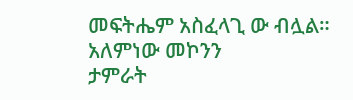መፍትሔም አስፈላጊ ው ብሏል።
አለምነው መኮንን
ታምራት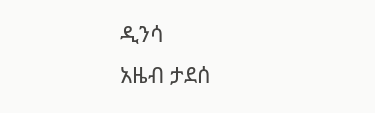ዲንሳ
አዜብ ታደሰ